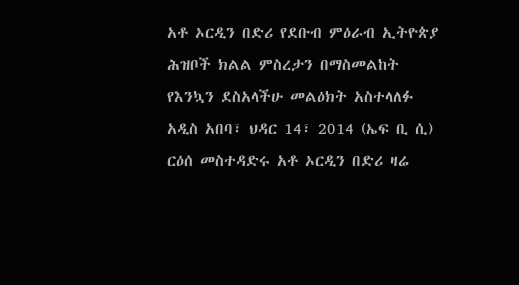አቶ ኦርዲን በድሪ የደቡብ ምዕራብ ኢትዮጵያ ሕዝቦች ክልል ምስረታን በማስመልከት የእንኳን ደስአላችሁ መልዕክት አስተላለፉ
አዲስ አበባ፣ ህዳር 14፣ 2014 (ኤፍ ቢ ሲ) ርዕሰ መስተዳድሩ አቶ ኦርዲን በድሪ ዛሬ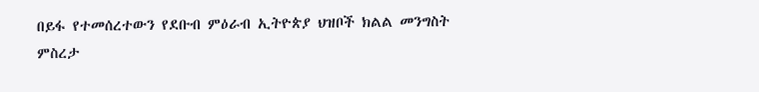በይፋ የተመሰረተውን የደቡብ ምዕራብ ኢትዮጵያ ህዝቦች ክልል መንግስት ምስረታ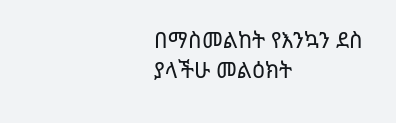በማስመልከት የእንኳን ደስ ያላችሁ መልዕክት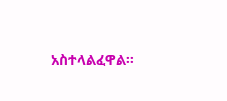አስተላልፈዋል፡፡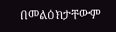በመልዕክታቸውም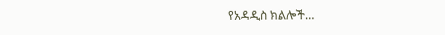የአዳዲስ ክልሎች…